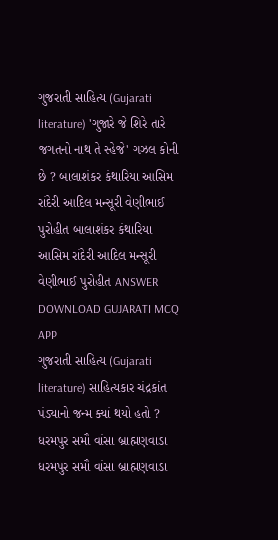ગુજરાતી સાહિત્ય (Gujarati literature) 'ગુજારે જે શિરે તારે જગતનો નાથ તે સ્હેજે' ગઝલ કોની છે ? બાલાશંકર કંથારિયા આસિમ રાંદેરી આદિલ મન્સૂરી વેણીભાઈ પુરોહીત બાલાશંકર કંથારિયા આસિમ રાંદેરી આદિલ મન્સૂરી વેણીભાઈ પુરોહીત ANSWER DOWNLOAD GUJARATI MCQ APP
ગુજરાતી સાહિત્ય (Gujarati literature) સાહિત્યકાર ચંદ્રકાંત પંડ્યાનો જન્મ ક્યાં થયો હતો ? ધરમપુર સમૌ વાંસા બ્રાહ્મણવાડા ધરમપુર સમૌ વાંસા બ્રાહ્મણવાડા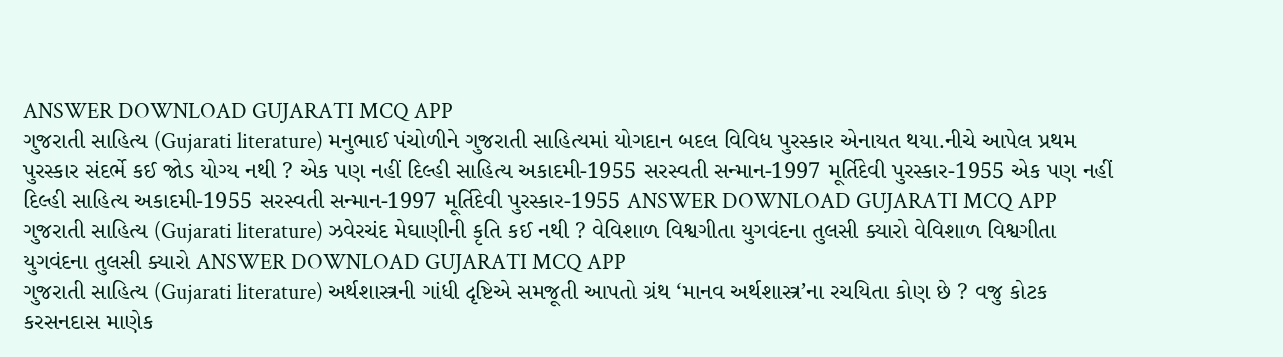ANSWER DOWNLOAD GUJARATI MCQ APP
ગુજરાતી સાહિત્ય (Gujarati literature) મનુભાઈ પંચોળીને ગુજરાતી સાહિત્યમાં યોગદાન બદલ વિવિધ પુરસ્કાર એનાયત થયા.નીચે આપેલ પ્રથમ પુરસ્કાર સંદર્ભે કઈ જોડ યોગ્ય નથી ? એક પણ નહીં દિલ્હી સાહિત્ય અકાદમી-1955 સરસ્વતી સન્માન-1997 મૂર્તિદેવી પુરસ્કાર-1955 એક પણ નહીં દિલ્હી સાહિત્ય અકાદમી-1955 સરસ્વતી સન્માન-1997 મૂર્તિદેવી પુરસ્કાર-1955 ANSWER DOWNLOAD GUJARATI MCQ APP
ગુજરાતી સાહિત્ય (Gujarati literature) ઝવેરચંદ મેઘાણીની કૃતિ કઈ નથી ? વેવિશાળ વિશ્વગીતા યુગવંદના તુલસી ક્યારો વેવિશાળ વિશ્વગીતા યુગવંદના તુલસી ક્યારો ANSWER DOWNLOAD GUJARATI MCQ APP
ગુજરાતી સાહિત્ય (Gujarati literature) અર્થશાસ્ત્રની ગાંધી દૃષ્ટિએ સમજૂતી આપતો ગ્રંથ ‘માનવ અર્થશાસ્ત્ર’ના રચયિતા કોણ છે ? વજુ કોટક કરસનદાસ માણેક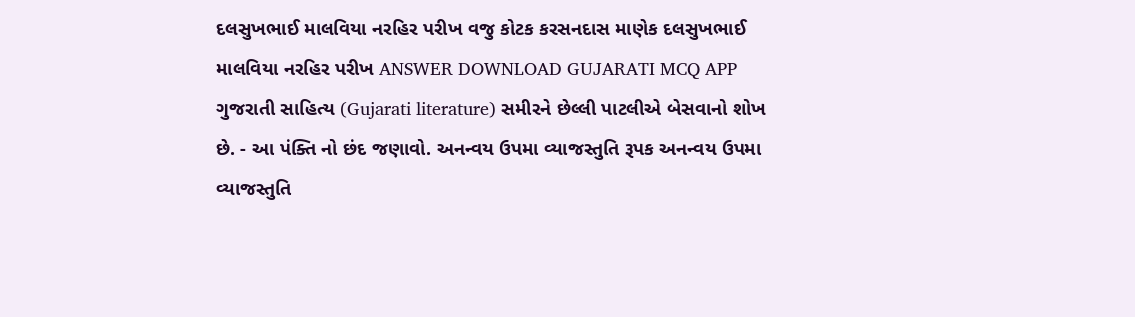દલસુખભાઈ માલવિયા નરહિર પરીખ વજુ કોટક કરસનદાસ માણેક દલસુખભાઈ માલવિયા નરહિર પરીખ ANSWER DOWNLOAD GUJARATI MCQ APP
ગુજરાતી સાહિત્ય (Gujarati literature) સમીરને છેલ્લી પાટલીએ બેસવાનો શોખ છે. - આ પંક્તિ નો છંદ જણાવો. અનન્વય ઉપમા વ્યાજસ્તુતિ રૂપક અનન્વય ઉપમા વ્યાજસ્તુતિ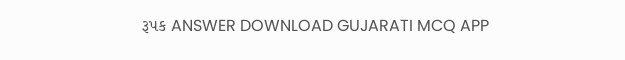રૂપક ANSWER DOWNLOAD GUJARATI MCQ APP